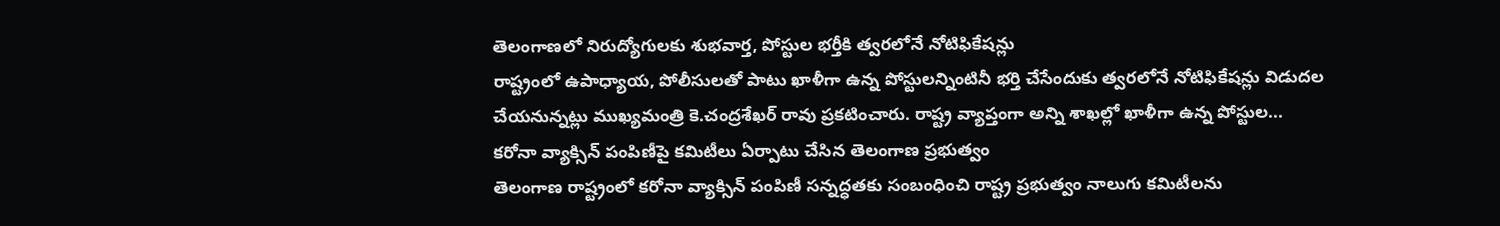తెలంగాణలో నిరుద్యోగులకు శుభవార్త, పోస్టుల భర్తీకి త్వరలోనే నోటిఫికేషన్లు
రాష్ట్రంలో ఉపాధ్యాయ, పోలీసులతో పాటు ఖాళీగా ఉన్న పోస్టులన్నింటినీ భర్తి చేసేందుకు త్వరలోనే నోటిఫికేషన్లు విడుదల చేయనున్నట్లు ముఖ్యమంత్రి కె.చంద్రశేఖర్ రావు ప్రకటించారు. రాష్ట్ర వ్యాప్తంగా అన్ని శాఖల్లో ఖాళీగా ఉన్న పోస్టుల...
కరోనా వ్యాక్సిన్ పంపిణీపై కమిటీలు ఏర్పాటు చేసిన తెలంగాణ ప్రభుత్వం
తెలంగాణ రాష్ట్రంలో కరోనా వ్యాక్సిన్ పంపిణీ సన్నద్ధతకు సంబంధించి రాష్ట్ర ప్రభుత్వం నాలుగు కమిటీలను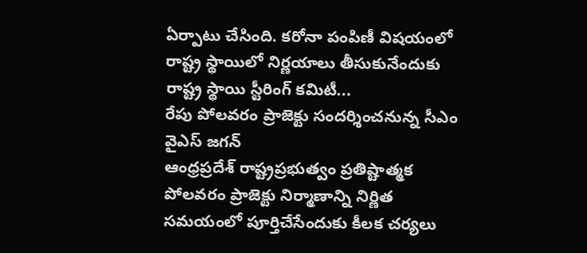ఏర్పాటు చేసింది. కరోనా పంపిణీ విషయంలో రాష్ట్ర స్థాయిలో నిర్ణయాలు తీసుకునేందుకు రాష్ట్ర స్థాయి స్టీరింగ్ కమిటీ...
రేపు పోలవరం ప్రాజెక్టు సందర్శించనున్న సీఎం వైఎస్ జగన్
ఆంధ్రప్రదేశ్ రాష్ట్రప్రభుత్వం ప్రతిష్టాత్మక పోలవరం ప్రాజెక్టు నిర్మాణాన్ని నిర్ణిత సమయంలో పూర్తిచేసేందుకు కీలక చర్యలు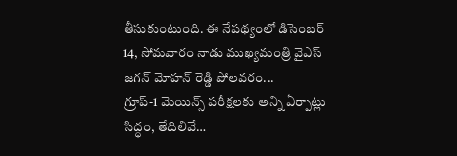తీసుకుంటుంది. ఈ నేపథ్యంలో డిసెంబర్ 14, సోమవారం నాడు ముఖ్యమంత్రి వైఎస్ జగన్ మోహన్ రెడ్డి పోలవరం...
గ్రూప్-1 మెయిన్స్ పరీక్షలకు అన్ని ఏర్పాట్లు సిద్ధం, తేదిలివే…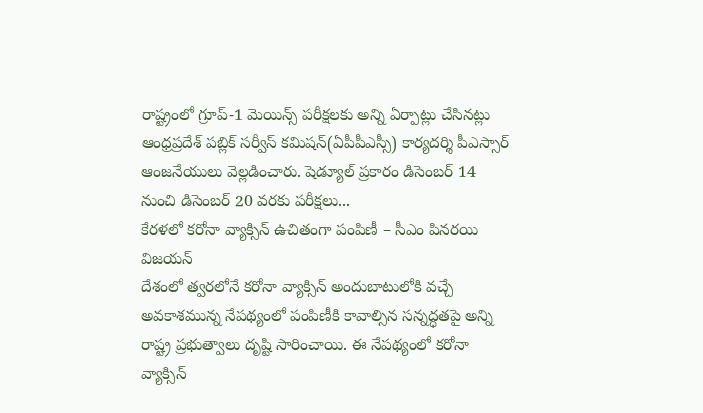రాష్ట్రంలో గ్రూప్-1 మెయిన్స్ పరీక్షలకు అన్ని ఏర్పాట్లు చేసినట్లు ఆంధ్రప్రదేశ్ పబ్లిక్ సర్వీస్ కమిషన్(ఏపీపీఎస్సీ) కార్యదర్శి పీఎస్సార్ ఆంజనేయులు వెల్లడించారు. షెడ్యూల్ ప్రకారం డిసెంబర్ 14 నుంచి డిసెంబర్ 20 వరకు పరీక్షలు...
కేరళలో కరోనా వ్యాక్సిన్ ఉచితంగా పంపిణీ – సీఎం పినరయి విజయన్
దేశంలో త్వరలోనే కరోనా వ్యాక్సిన్ అందుబాటులోకి వచ్చే అవకాశమున్న నేపథ్యంలో పంపిణీకి కావాల్సిన సన్నద్ధతపై అన్ని రాష్ట్ర ప్రభుత్వాలు దృష్టి సారించాయి. ఈ నేపథ్యంలో కరోనా వ్యాక్సిన్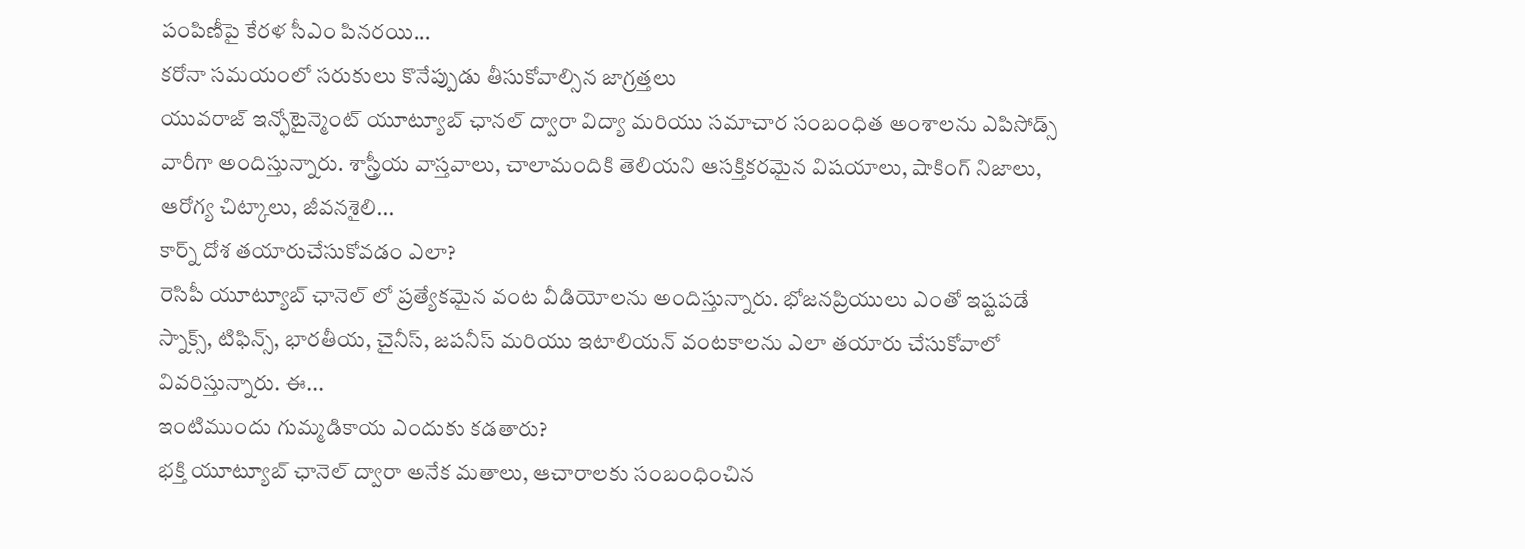పంపిణీపై కేరళ సీఎం పినరయి...
కరోనా సమయంలో సరుకులు కొనేప్పుడు తీసుకోవాల్సిన జాగ్రత్తలు
యువరాజ్ ఇన్ఫోటైన్మెంట్ యూట్యూబ్ ఛానల్ ద్వారా విద్యా మరియు సమాచార సంబంధిత అంశాలను ఎపిసోడ్స్ వారీగా అందిస్తున్నారు. శాస్త్రీయ వాస్తవాలు, చాలామందికి తెలియని ఆసక్తికరమైన విషయాలు, షాకింగ్ నిజాలు, ఆరోగ్య చిట్కాలు, జీవనశైలి...
కార్న్ దోశ తయారుచేసుకోవడం ఎలా?
రెసిపీ యూట్యూబ్ ఛానెల్ లో ప్రత్యేకమైన వంట వీడియోలను అందిస్తున్నారు. భోజనప్రియులు ఎంతో ఇష్టపడే స్నాక్స్, టిఫిన్స్, భారతీయ, చైనీస్, జపనీస్ మరియు ఇటాలియన్ వంటకాలను ఎలా తయారు చేసుకోవాలో వివరిస్తున్నారు. ఈ...
ఇంటిముందు గుమ్మడికాయ ఎందుకు కడతారు?
భక్తి యూట్యూబ్ ఛానెల్ ద్వారా అనేక మతాలు, ఆచారాలకు సంబంధించిన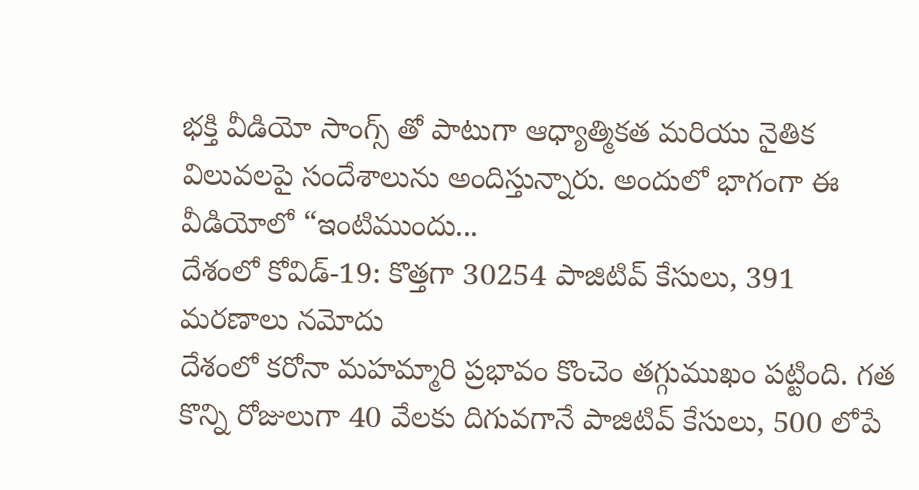భక్తి వీడియో సాంగ్స్ తో పాటుగా ఆధ్యాత్మికత మరియు నైతిక విలువలపై సందేశాలును అందిస్తున్నారు. అందులో భాగంగా ఈ వీడియోలో “ఇంటిముందు...
దేశంలో కోవిడ్-19: కొత్తగా 30254 పాజిటివ్ కేసులు, 391 మరణాలు నమోదు
దేశంలో కరోనా మహమ్మారి ప్రభావం కొంచెం తగ్గుముఖం పట్టింది. గత కొన్ని రోజులుగా 40 వేలకు దిగువగానే పాజిటివ్ కేసులు, 500 లోపే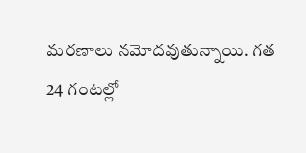మరణాలు నమోదవుతున్నాయి. గత 24 గంటల్లో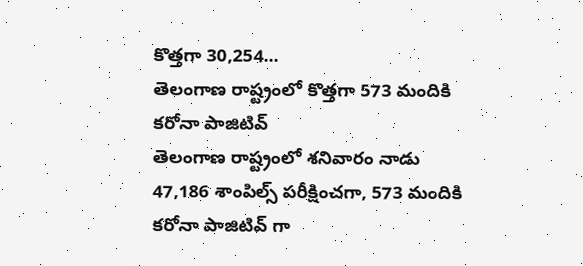కొత్తగా 30,254...
తెలంగాణ రాష్ట్రంలో కొత్తగా 573 మందికి కరోనా పాజిటివ్
తెలంగాణ రాష్ట్రంలో శనివారం నాడు 47,186 శాంపిల్స్ పరీక్షించగా, 573 మందికి కరోనా పాజిటివ్ గా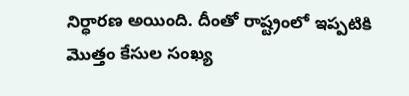నిర్ధారణ అయింది. దీంతో రాష్ట్రంలో ఇప్పటికి మొత్తం కేసుల సంఖ్య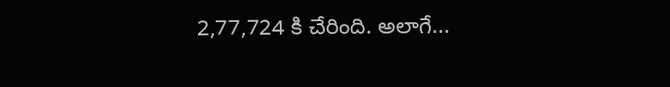2,77,724 కి చేరింది. అలాగే...